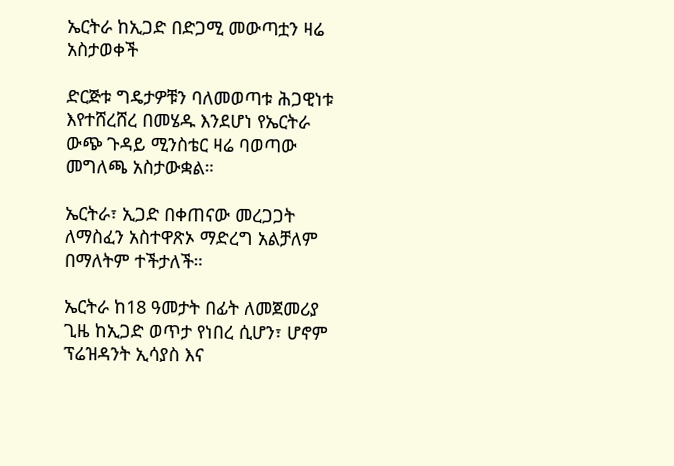ኤርትራ ከኢጋድ በድጋሚ መውጣቷን ዛሬ አስታወቀች

ድርጅቱ ግዴታዎቹን ባለመወጣቱ ሕጋዊነቱ እየተሸረሸረ በመሄዱ እንደሆነ የኤርትራ ውጭ ጉዳይ ሚንስቴር ዛሬ ባወጣው መግለጫ አስታውቋል።

ኤርትራ፣ ኢጋድ በቀጠናው መረጋጋት ለማስፈን አስተዋጽኦ ማድረግ አልቻለም በማለትም ተችታለች።

ኤርትራ ከ18 ዓመታት በፊት ለመጀመሪያ ጊዜ ከኢጋድ ወጥታ የነበረ ሲሆን፣ ሆኖም ፕሬዝዳንት ኢሳያስ እና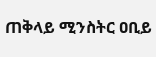ጠቅላይ ሚንስትር ዐቢይ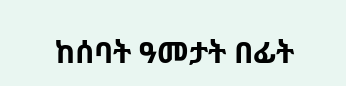ከሰባት ዓመታት በፊት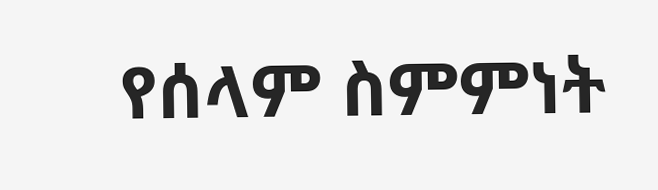የሰላም ስምምነት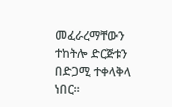መፈራረማቸውን ተከትሎ ድርጅቱን በድጋሚ ተቀላቅላ ነበር።